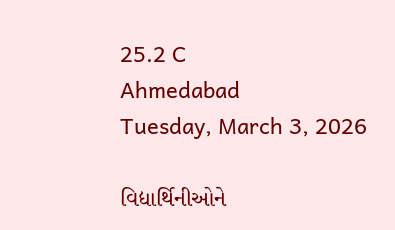25.2 C
Ahmedabad
Tuesday, March 3, 2026

વિદ્યાર્થિનીઓને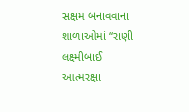સક્ષમ બનાવવાના શાળાઓમાં “રાણી લક્ષ્મીબાઈ આત્મરક્ષા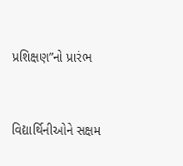પ્રશિક્ષણ”નો પ્રારંભ


વિદ્યાર્થિનીઓને સક્ષમ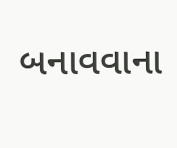બનાવવાના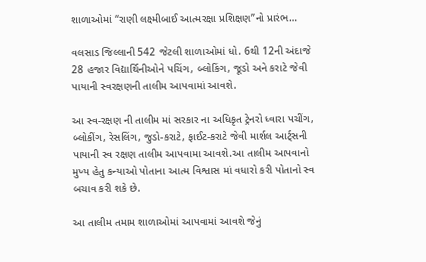શાળાઓમાં “રાણી લક્ષ્મીબાઈ આત્મરક્ષા પ્રશિક્ષણ”નો પ્રારંભ…

વલસાડ જિલ્લાની 542 જેટલી શાળાઓમાં ધો. 6થી 12ની અંદાજે 28 હજાર વિદ્યાર્થિનીઓને પચિંગ, બ્લોકિંગ, જૂડો અને કરાટે જેવી પાયાની સ્વરક્ષણની તાલીમ આપવામાં આવશે.

આ સ્વ-રક્ષણ ની તાલીમ માં સરકાર ના અધિકૃત ટ્રેનરો ધ્વારા પચીંગ, બ્લોકીંગ, રેસલિંગ, જુડો-કરાટે, ફાઈટ-કરાટે જેવી માર્શલ આર્ટ્સની પાયાની સ્વ રક્ષણ તાલીમ આપવામા આવશે.આ તાલીમ આપવાનો મુખ્ય હેતુ કન્યાઓ પોતાના આત્મ વિશ્વાસ માં વધારો કરી પોતાનો સ્વ બચાવ કરી શકે છે.

આ તાલીમ તમામ શાળાઓમાં આપવામાં આવશે જેનું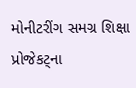મોનીટરીંગ સમગ્ર શિક્ષા પ્રોજેકટ્ના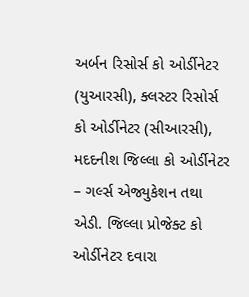અર્બન રિસોર્સ કો ઓર્ડીનેટર (યુઆરસી), ક્લસ્ટર રિસોર્સ કો ઓર્ડીનેટર (સીઆરસી), મદદનીશ જિલ્લા કો ઓર્ડીનેટર – ગર્લ્સ એજ્યુકેશન તથા એડી. જિલ્લા પ્રોજેક્ટ કો ઓર્ડીનેટર દવારા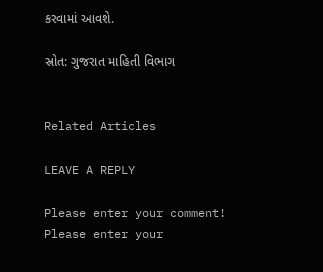કરવામાં આવશે.

સ્રોત: ગુજરાત માહિતી વિભાગ


Related Articles

LEAVE A REPLY

Please enter your comment!
Please enter your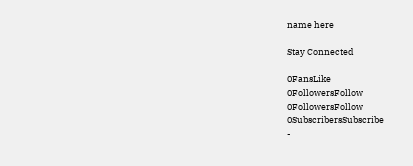name here

Stay Connected

0FansLike
0FollowersFollow
0FollowersFollow
0SubscribersSubscribe
-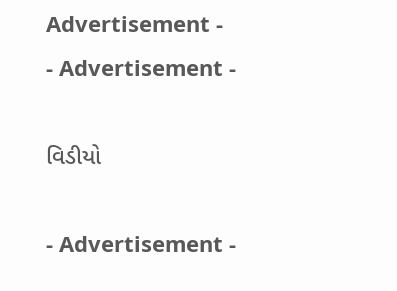Advertisement -
- Advertisement -

વિડીયો

- Advertisement -